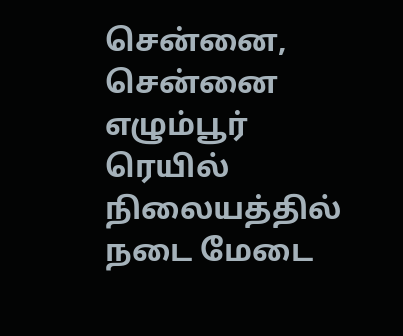சென்னை,
சென்னை எழும்பூர் ரெயில் நிலையத்தில் நடை மேடை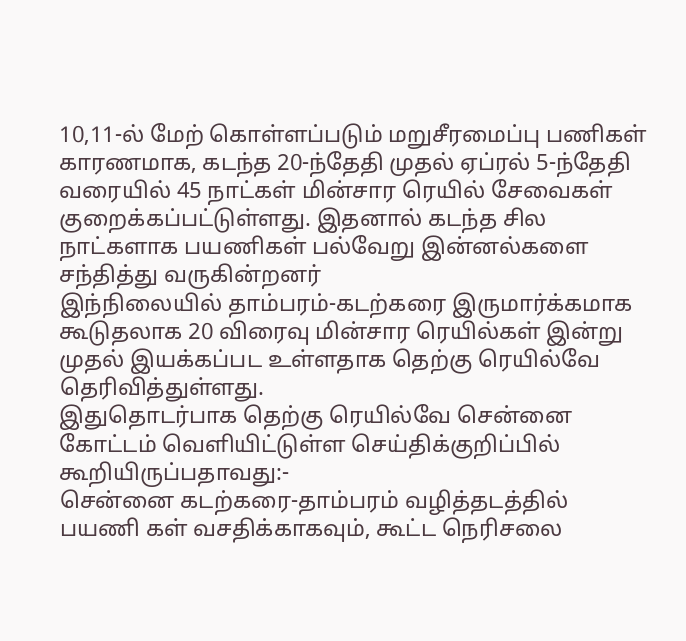10,11-ல் மேற் கொள்ளப்படும் மறுசீரமைப்பு பணிகள் காரணமாக, கடந்த 20-ந்தேதி முதல் ஏப்ரல் 5-ந்தேதி வரையில் 45 நாட்கள் மின்சார ரெயில் சேவைகள் குறைக்கப்பட்டுள்ளது. இதனால் கடந்த சில நாட்களாக பயணிகள் பல்வேறு இன்னல்களை சந்தித்து வருகின்றனர்
இந்நிலையில் தாம்பரம்-கடற்கரை இருமார்க்கமாக கூடுதலாக 20 விரைவு மின்சார ரெயில்கள் இன்று முதல் இயக்கப்பட உள்ளதாக தெற்கு ரெயில்வே தெரிவித்துள்ளது.
இதுதொடர்பாக தெற்கு ரெயில்வே சென்னை கோட்டம் வெளியிட்டுள்ள செய்திக்குறிப்பில் கூறியிருப்பதாவது:-
சென்னை கடற்கரை-தாம்பரம் வழித்தடத்தில் பயணி கள் வசதிக்காகவும், கூட்ட நெரிசலை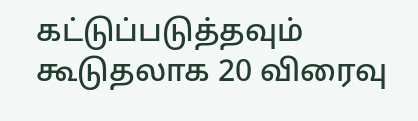கட்டுப்படுத்தவும் கூடுதலாக 20 விரைவு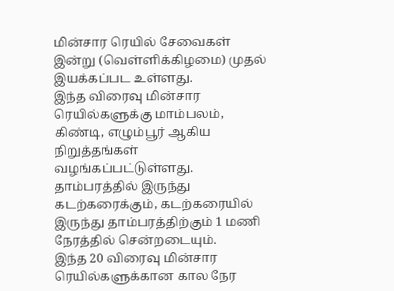மின்சார ரெயில் சேவைகள் இன்று (வெள்ளிக்கிழமை) முதல் இயக்கப்பட உள்ளது.
இந்த விரைவு மின்சார ரெயில்களுக்கு மாம்பலம், கிண்டி, எழும்பூர் ஆகிய நிறுத்தங்கள் வழங்கப்பட்டுள்ளது. தாம்பரத்தில் இருந்து கடற்கரைக்கும், கடற்கரையில் இருந்து தாம்பரத்திற்கும் 1 மணி நேரத்தில் சென்றடையும்.
இந்த 20 விரைவு மின்சார ரெயில்களுக்கான கால நேர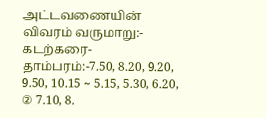அட்டவணையின் விவரம் வருமாறு:-
கடற்கரை-தாம்பரம்:-7.50, 8.20, 9.20, 9.50, 10.15 ~ 5.15, 5.30, 6.20, ② 7.10, 8.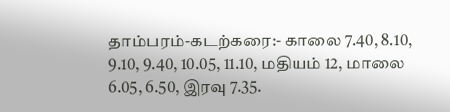தாம்பரம்-கடற்கரை:- காலை 7.40, 8.10, 9.10, 9.40, 10.05, 11.10, மதியம் 12, மாலை 6.05, 6.50, இரவு 7.35.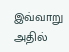இவ்வாறு அதில்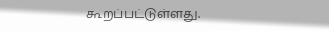கூறப்பட்டுள்ளது.